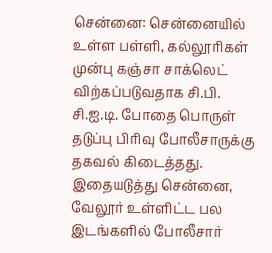சென்னை: சென்னையில் உள்ள பள்ளி, கல்லூரிகள் முன்பு கஞ்சா சாக்லெட் விற்கப்படுவதாக சி.பி. சி.ஐ.டி. போதை பொருள் தடுப்பு பிரிவு போலீசாருக்கு தகவல் கிடைத்தது.
இதையடுத்து சென்னை, வேலூர் உள்ளிட்ட பல இடங்களில் போலீசார்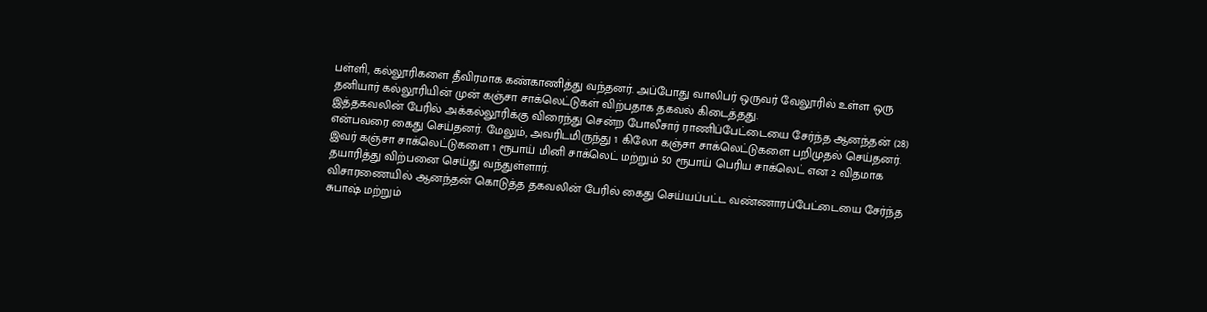பள்ளி, கல்லூரிகளை தீவிரமாக கண்காணித்து வந்தனர். அப்போது வாலிபர் ஒருவர் வேலூரில் உள்ள ஒரு தனியார் கல்லூரியின் முன் கஞ்சா சாக்லெட்டுகள் விற்பதாக தகவல் கிடைத்தது.
இத்தகவலின் பேரில் அக்கல்லூரிக்கு விரைந்து சென்ற போலீசார் ராணிப்பேட்டையை சேர்ந்த ஆனந்தன் (28) என்பவரை கைது செய்தனர். மேலும், அவரிடமிருந்து 1 கிலோ கஞ்சா சாக்லெட்டுகளை பறிமுதல் செய்தனர்.
இவர் கஞ்சா சாக்லெட்டுகளை 1 ரூபாய் மினி சாக்லெட் மற்றும் 50 ரூபாய் பெரிய சாக்லெட் என 2 விதமாக தயாரித்து விற்பனை செய்து வந்துள்ளார்.
விசாரணையில் ஆனந்தன் கொடுத்த தகவலின் பேரில் கைது செய்யப்பட்ட வண்ணாரப்பேட்டையை சேர்ந்த சுபாஷ் மற்றும்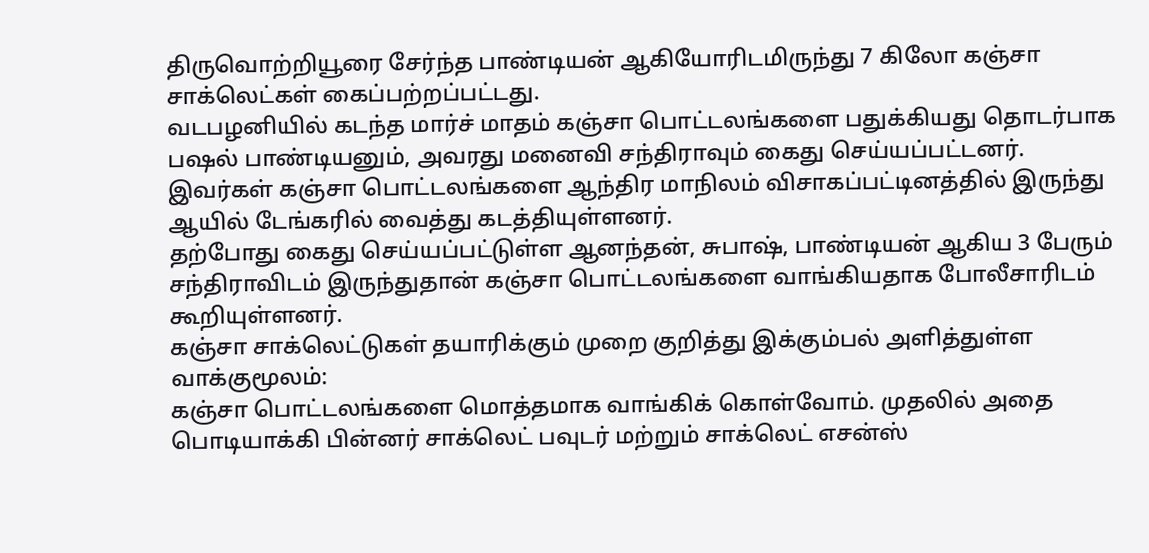திருவொற்றியூரை சேர்ந்த பாண்டியன் ஆகியோரிடமிருந்து 7 கிலோ கஞ்சா சாக்லெட்கள் கைப்பற்றப்பட்டது.
வடபழனியில் கடந்த மார்ச் மாதம் கஞ்சா பொட்டலங்களை பதுக்கியது தொடர்பாக பஷல் பாண்டியனும், அவரது மனைவி சந்திராவும் கைது செய்யப்பட்டனர். இவர்கள் கஞ்சா பொட்டலங்களை ஆந்திர மாநிலம் விசாகப்பட்டினத்தில் இருந்து ஆயில் டேங்கரில் வைத்து கடத்தியுள்ளனர்.
தற்போது கைது செய்யப்பட்டுள்ள ஆனந்தன், சுபாஷ், பாண்டியன் ஆகிய 3 பேரும் சந்திராவிடம் இருந்துதான் கஞ்சா பொட்டலங்களை வாங்கியதாக போலீசாரிடம் கூறியுள்ளனர்.
கஞ்சா சாக்லெட்டுகள் தயாரிக்கும் முறை குறித்து இக்கும்பல் அளித்துள்ள வாக்குமூலம்:
கஞ்சா பொட்டலங்களை மொத்தமாக வாங்கிக் கொள்வோம். முதலில் அதை பொடியாக்கி பின்னர் சாக்லெட் பவுடர் மற்றும் சாக்லெட் எசன்ஸ்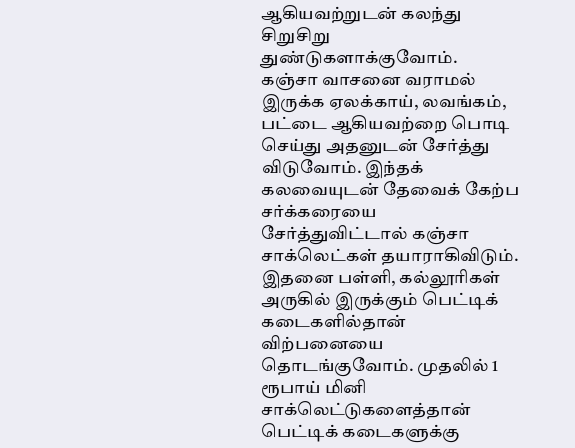ஆகியவற்றுடன் கலந்து சிறுசிறு துண்டுகளாக்குவோம்.
கஞ்சா வாசனை வராமல் இருக்க ஏலக்காய், லவங்கம், பட்டை ஆகியவற்றை பொடி செய்து அதனுடன் சேர்த்து விடுவோம். இந்தக் கலவையுடன் தேவைக் கேற்ப சர்க்கரையை சேர்த்துவிட்டால் கஞ்சா சாக்லெட்கள் தயாராகிவிடும்.
இதனை பள்ளி, கல்லூரிகள் அருகில் இருக்கும் பெட்டிக் கடைகளில்தான் விற்பனையை தொடங்குவோம். முதலில் 1 ரூபாய் மினி சாக்லெட்டுகளைத்தான் பெட்டிக் கடைகளுக்கு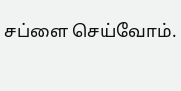சப்ளை செய்வோம்.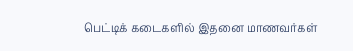பெட்டிக் கடைகளில் இதனை மாணவர்கள்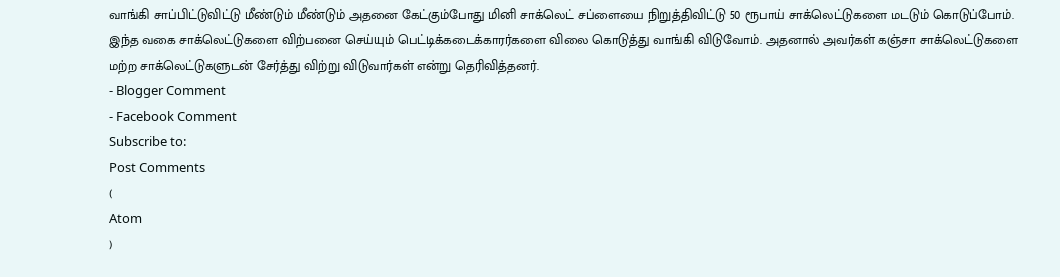வாங்கி சாப்பிட்டுவிட்டு மீண்டும் மீண்டும் அதனை கேட்கும்போது மினி சாக்லெட் சப்ளையை நிறுத்திவிட்டு 50 ரூபாய் சாக்லெட்டுகளை மடடும் கொடுப்போம்.
இந்த வகை சாக்லெட்டுகளை விற்பனை செய்யும் பெட்டிக்கடைக்காரர்களை விலை கொடுத்து வாங்கி விடுவோம். அதனால் அவர்கள் கஞ்சா சாக்லெட்டுகளை மற்ற சாக்லெட்டுகளுடன் சேர்த்து விற்று விடுவார்கள் என்று தெரிவித்தனர்.
- Blogger Comment
- Facebook Comment
Subscribe to:
Post Comments
(
Atom
)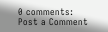0 comments:
Post a Comment